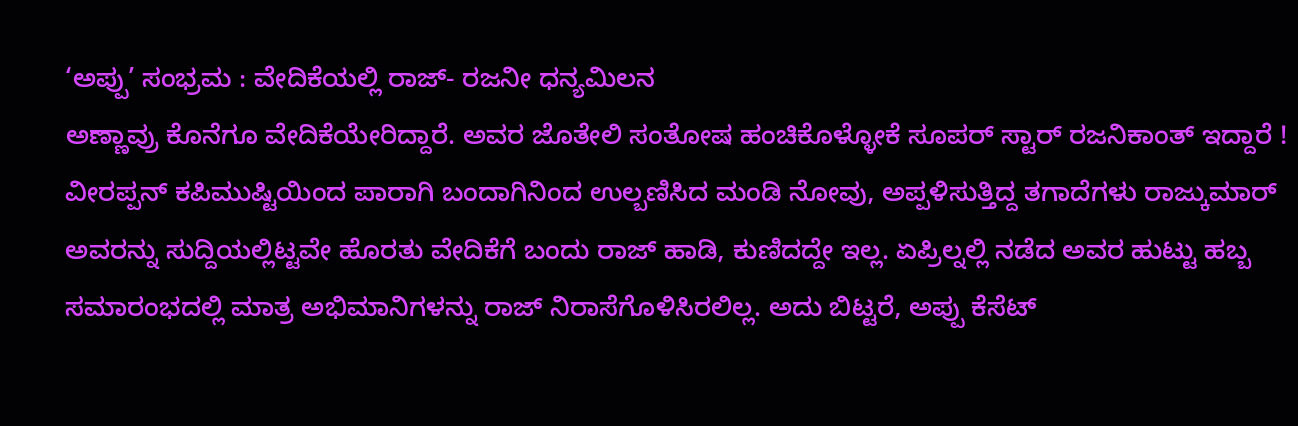‘ಅಪ್ಪು’ ಸಂಭ್ರಮ : ವೇದಿಕೆಯಲ್ಲಿ ರಾಜ್- ರಜನೀ ಧನ್ಯಮಿಲನ
ಅಣ್ಣಾವ್ರು ಕೊನೆಗೂ ವೇದಿಕೆಯೇರಿದ್ದಾರೆ. ಅವರ ಜೊತೇಲಿ ಸಂತೋಷ ಹಂಚಿಕೊಳ್ಳೋಕೆ ಸೂಪರ್ ಸ್ಟಾರ್ ರಜನಿಕಾಂತ್ ಇದ್ದಾರೆ !
ವೀರಪ್ಪನ್ ಕಪಿಮುಷ್ಟಿಯಿಂದ ಪಾರಾಗಿ ಬಂದಾಗಿನಿಂದ ಉಲ್ಬಣಿಸಿದ ಮಂಡಿ ನೋವು, ಅಪ್ಪಳಿಸುತ್ತಿದ್ದ ತಗಾದೆಗಳು ರಾಜ್ಕುಮಾರ್ ಅವರನ್ನು ಸುದ್ದಿಯಲ್ಲಿಟ್ಟವೇ ಹೊರತು ವೇದಿಕೆಗೆ ಬಂದು ರಾಜ್ ಹಾಡಿ, ಕುಣಿದದ್ದೇ ಇಲ್ಲ. ಏಪ್ರಿಲ್ನಲ್ಲಿ ನಡೆದ ಅವರ ಹುಟ್ಟು ಹಬ್ಬ ಸಮಾರಂಭದಲ್ಲಿ ಮಾತ್ರ ಅಭಿಮಾನಿಗಳನ್ನು ರಾಜ್ ನಿರಾಸೆಗೊಳಿಸಿರಲಿಲ್ಲ. ಅದು ಬಿಟ್ಟರೆ, ಅಪ್ಪು ಕೆಸೆಟ್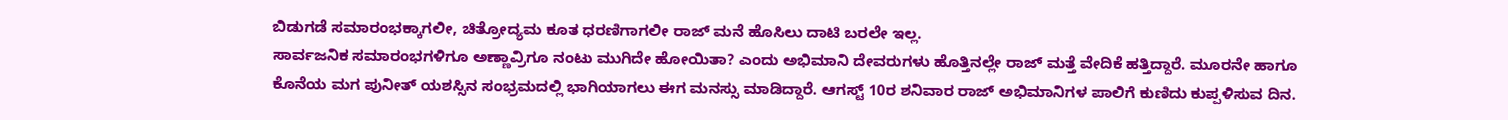ಬಿಡುಗಡೆ ಸಮಾರಂಭಕ್ಕಾಗಲೀ, ಚಿತ್ರೋದ್ಯಮ ಕೂತ ಧರಣಿಗಾಗಲೀ ರಾಜ್ ಮನೆ ಹೊಸಿಲು ದಾಟಿ ಬರಲೇ ಇಲ್ಲ.
ಸಾರ್ವಜನಿಕ ಸಮಾರಂಭಗಳಿಗೂ ಅಣ್ಣಾವ್ರಿಗೂ ನಂಟು ಮುಗಿದೇ ಹೋಯಿತಾ? ಎಂದು ಅಭಿಮಾನಿ ದೇವರುಗಳು ಹೊತ್ತಿನಲ್ಲೇ ರಾಜ್ ಮತ್ತೆ ವೇದಿಕೆ ಹತ್ತಿದ್ದಾರೆ. ಮೂರನೇ ಹಾಗೂ ಕೊನೆಯ ಮಗ ಪುನೀತ್ ಯಶಸ್ಸಿನ ಸಂಭ್ರಮದಲ್ಲಿ ಭಾಗಿಯಾಗಲು ಈಗ ಮನಸ್ಸು ಮಾಡಿದ್ದಾರೆ. ಆಗಸ್ಟ್ 10ರ ಶನಿವಾರ ರಾಜ್ ಅಭಿಮಾನಿಗಳ ಪಾಲಿಗೆ ಕುಣಿದು ಕುಪ್ಪಳಿಸುವ ದಿನ.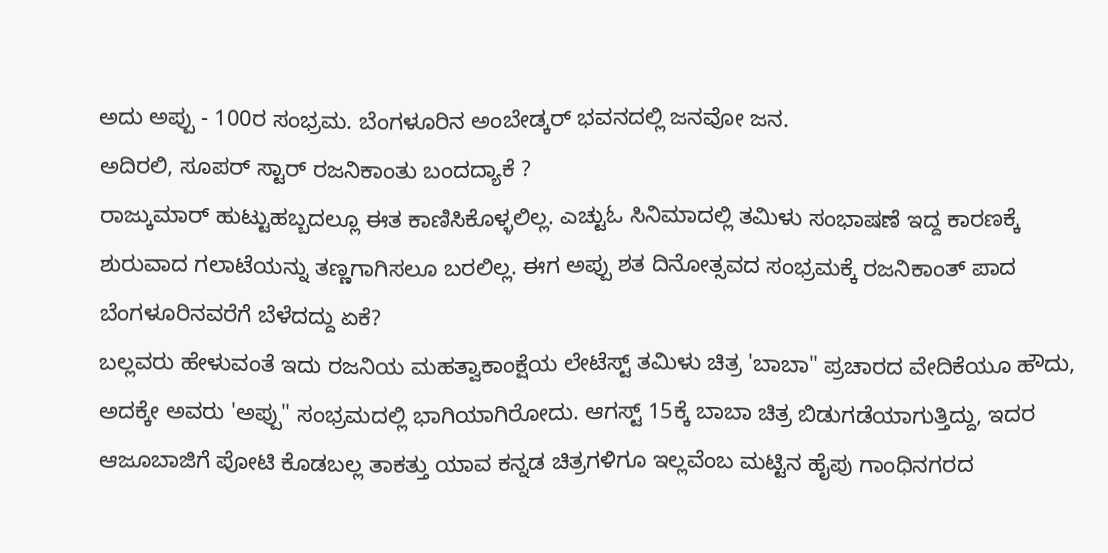ಅದು ಅಪ್ಪು - 100ರ ಸಂಭ್ರಮ. ಬೆಂಗಳೂರಿನ ಅಂಬೇಡ್ಕರ್ ಭವನದಲ್ಲಿ ಜನವೋ ಜನ.
ಅದಿರಲಿ, ಸೂಪರ್ ಸ್ಟಾರ್ ರಜನಿಕಾಂತು ಬಂದದ್ಯಾಕೆ ?
ರಾಜ್ಕುಮಾರ್ ಹುಟ್ಟುಹಬ್ಬದಲ್ಲೂ ಈತ ಕಾಣಿಸಿಕೊಳ್ಳಲಿಲ್ಲ. ಎಚ್ಟುಓ ಸಿನಿಮಾದಲ್ಲಿ ತಮಿಳು ಸಂಭಾಷಣೆ ಇದ್ದ ಕಾರಣಕ್ಕೆ ಶುರುವಾದ ಗಲಾಟೆಯನ್ನು ತಣ್ಣಗಾಗಿಸಲೂ ಬರಲಿಲ್ಲ. ಈಗ ಅಪ್ಪು ಶತ ದಿನೋತ್ಸವದ ಸಂಭ್ರಮಕ್ಕೆ ರಜನಿಕಾಂತ್ ಪಾದ ಬೆಂಗಳೂರಿನವರೆಗೆ ಬೆಳೆದದ್ದು ಏಕೆ?
ಬಲ್ಲವರು ಹೇಳುವಂತೆ ಇದು ರಜನಿಯ ಮಹತ್ವಾಕಾಂಕ್ಷೆಯ ಲೇಟೆಸ್ಟ್ ತಮಿಳು ಚಿತ್ರ 'ಬಾಬಾ" ಪ್ರಚಾರದ ವೇದಿಕೆಯೂ ಹೌದು, ಅದಕ್ಕೇ ಅವರು 'ಅಪ್ಪು" ಸಂಭ್ರಮದಲ್ಲಿ ಭಾಗಿಯಾಗಿರೋದು. ಆಗಸ್ಟ್ 15ಕ್ಕೆ ಬಾಬಾ ಚಿತ್ರ ಬಿಡುಗಡೆಯಾಗುತ್ತಿದ್ದು, ಇದರ ಆಜೂಬಾಜಿಗೆ ಪೋಟಿ ಕೊಡಬಲ್ಲ ತಾಕತ್ತು ಯಾವ ಕನ್ನಡ ಚಿತ್ರಗಳಿಗೂ ಇಲ್ಲವೆಂಬ ಮಟ್ಟಿನ ಹೈಪು ಗಾಂಧಿನಗರದ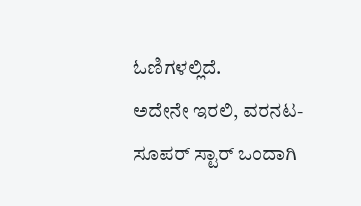ಓಣಿಗಳಲ್ಲಿದೆ.
ಅದೇನೇ ಇರಲಿ, ವರನಟ- ಸೂಪರ್ ಸ್ಟಾರ್ ಒಂದಾಗಿ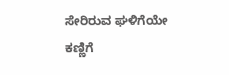ಸೇರಿರುವ ಘಳಿಗೆಯೇ ಕಣ್ಣಿಗೆ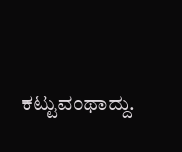ಕಟ್ಟುವಂಥಾದ್ದು.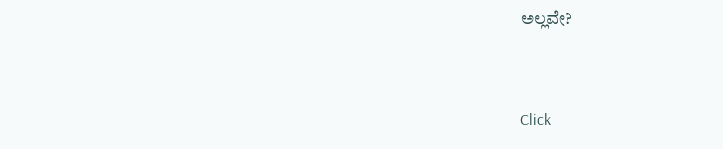ಅಲ್ಲವೇ?


Click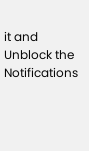it and Unblock the Notifications